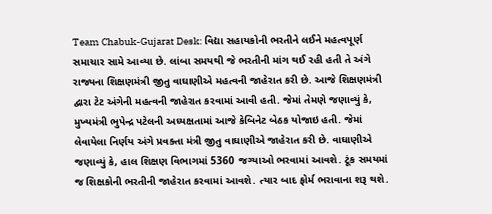Team Chabuk-Gujarat Desk: વિદ્યા સહાયકોની ભરતીને લઈને મહત્વપૂર્ણ સમાચાર સામે આવ્યા છે. લાંબા સમયથી જે ભરતીની માંગ થઈ રહી હતી તે અંગે રાજ્યના શિક્ષણમંત્રી જીતુ વાઘાણીએ મહત્વની જાહેરાત કરી છે. આજે શિક્ષણમંત્રી દ્વારા ટેટ અંગેની મહત્વની જાહેરાત કરવામાં આવી હતી. જેમાં તેમણે જણાવ્યું કે, મુખ્યમંત્રી ભુપેન્દ્ર પટેલની અધ્યક્ષતામાં આજે કેબિનેટ બેઠક યોજાઇ હતી. જેમાં લેવાયેલા નિર્ણય અંગે પ્રવક્તા મંત્રી જીતુ વાઘાણીએ જાહેરાત કરી છે. વાઘાણીએ જણાવ્યું કે, હાલ શિક્ષણ વિભાગમાં 5360 જગ્યાઓ ભરવામાં આવશે. ટૂંક સમયમાં જ શિક્ષકોની ભરતીની જાહેરાત કરવામાં આવશે. ત્યાર બાદ ફોર્મ ભરાવાના શરૂ થશે.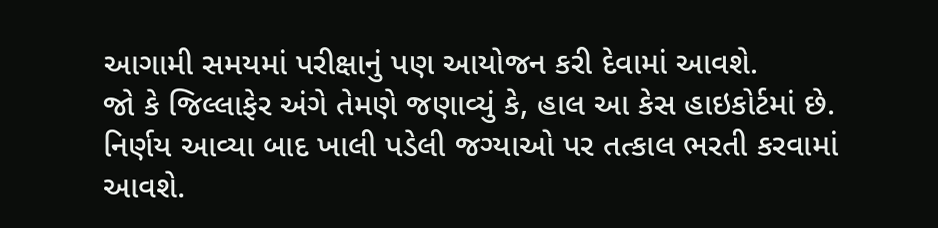આગામી સમયમાં પરીક્ષાનું પણ આયોજન કરી દેવામાં આવશે.
જો કે જિલ્લાફેર અંગે તેમણે જણાવ્યું કે, હાલ આ કેસ હાઇકોર્ટમાં છે. નિર્ણય આવ્યા બાદ ખાલી પડેલી જગ્યાઓ પર તત્કાલ ભરતી કરવામાં આવશે.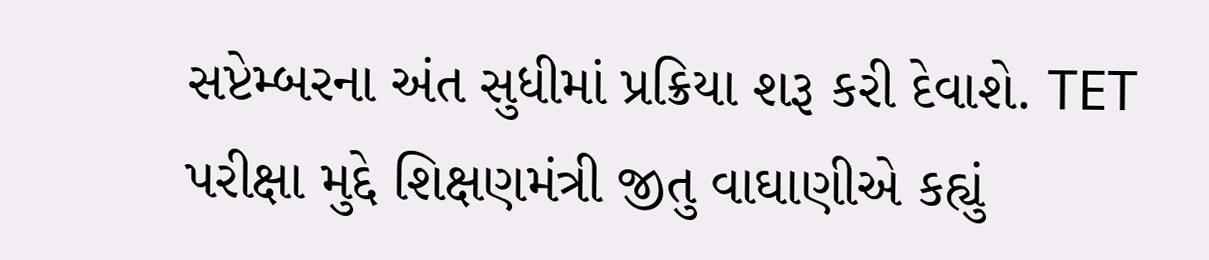સપ્ટેમ્બરના અંત સુધીમાં પ્રક્રિયા શરૂ કરી દેવાશે. TET પરીક્ષા મુદ્દે શિક્ષણમંત્રી જીતુ વાઘાણીએ કહ્યું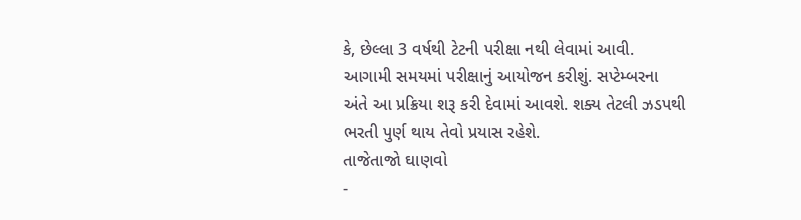કે, છેલ્લા 3 વર્ષથી ટેટની પરીક્ષા નથી લેવામાં આવી. આગામી સમયમાં પરીક્ષાનું આયોજન કરીશું. સપ્ટેમ્બરના અંતે આ પ્રક્રિયા શરૂ કરી દેવામાં આવશે. શક્ય તેટલી ઝડપથી ભરતી પુર્ણ થાય તેવો પ્રયાસ રહેશે.
તાજેતાજો ઘાણવો
-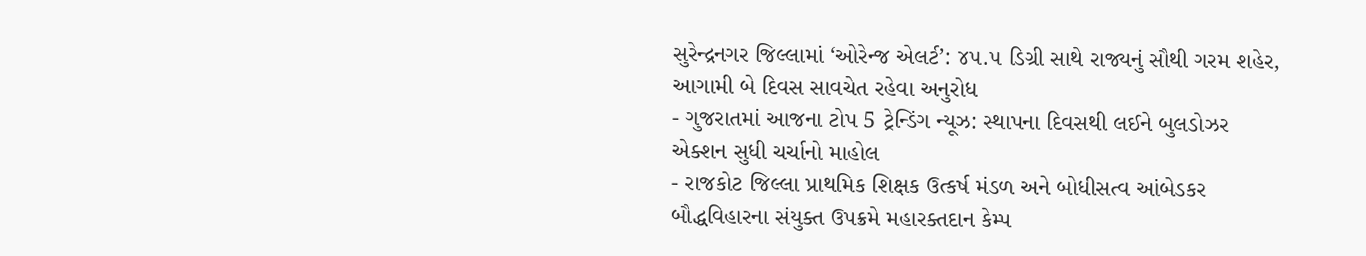સુરેન્દ્રનગર જિલ્લામાં ‘ઓરેન્જ એલર્ટ’: ૪૫.૫ ડિગ્રી સાથે રાજ્યનું સૌથી ગરમ શહેર, આગામી બે દિવસ સાવચેત રહેવા અનુરોધ
- ગુજરાતમાં આજના ટોપ 5 ટ્રેન્ડિંગ ન્યૂઝ: સ્થાપના દિવસથી લઈને બુલડોઝર એક્શન સુધી ચર્ચાનો માહોલ
- રાજકોટ જિલ્લા પ્રાથમિક શિક્ષક ઉત્કર્ષ મંડળ અને બોધીસત્વ આંબેડકર બૌદ્ધવિહારના સંયુક્ત ઉપક્રમે મહારક્તદાન કેમ્પ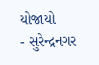યોજાયો
- સુરેન્દ્રનગર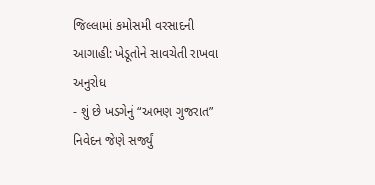જિલ્લામાં કમોસમી વરસાદની આગાહી: ખેડૂતોને સાવચેતી રાખવા અનુરોધ
- શું છે ખડગેનું “અભણ ગુજરાત” નિવેદન જેણે સર્જ્યું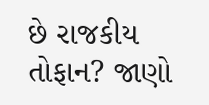છે રાજકીય તોફાન? જાણો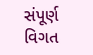સંપૂર્ણ વિગત